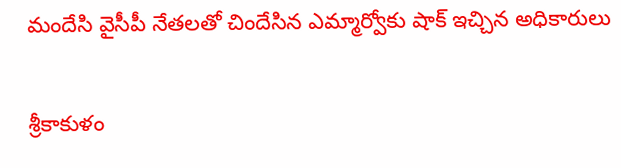మందేసి వైసీపీ నేతలతో చిందేసిన ఎమ్మార్వోకు షాక్ ఇచ్చిన అధికారులు

శ్రీకాకుళం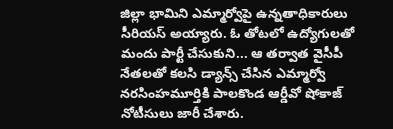జిల్లా భామిని ఎమ్మార్వోపై ఉన్నతాధికారులు సీరియస్ అయ్యారు. ఓ తోటలో ఉద్యోగులతో మందు పార్టీ చేసుకుని... ఆ తర్వాత వైసీపీ నేతలతో కలసి డ్యాన్స్ చేసిన ఎమ్మార్వో నరసింహమూర్తికి పాలకొండ ఆర్డీవో షోకాజ్ నోటీసులు జారీ చేశారు.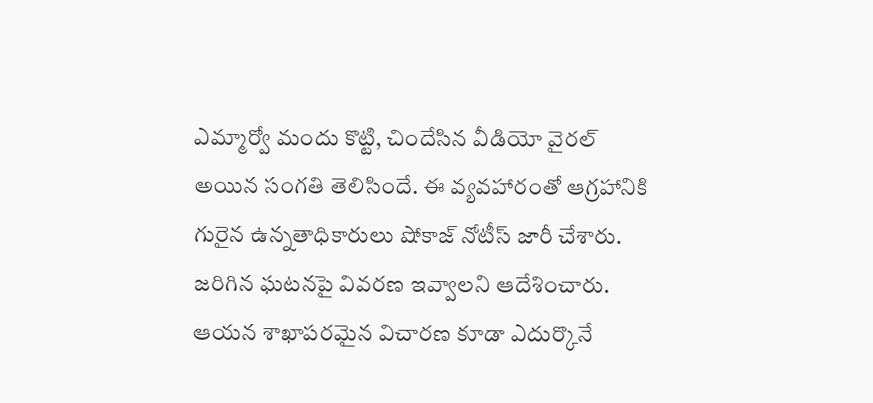ఎమ్మార్వో మందు కొట్టి, చిందేసిన వీడియో వైరల్ అయిన సంగతి తెలిసిందే. ఈ వ్యవహారంతో ఆగ్రహానికి గురైన ఉన్నతాధికారులు షోకాజ్ నోటీస్ జారీ చేశారు. జరిగిన ఘటనపై వివరణ ఇవ్వాలని ఆదేశించారు. ఆయన శాఖాపరమైన విచారణ కూడా ఎదుర్కొనే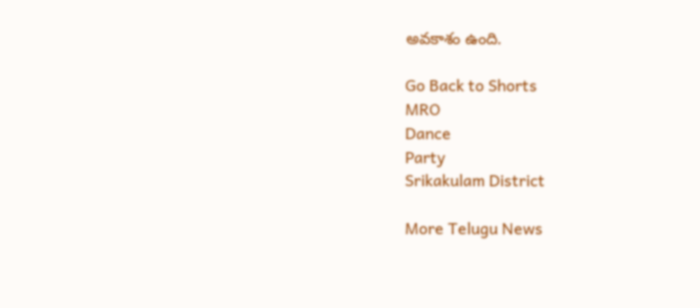అవకాశం ఉంది.

Go Back to Shorts
MRO
Dance
Party
Srikakulam District

More Telugu News